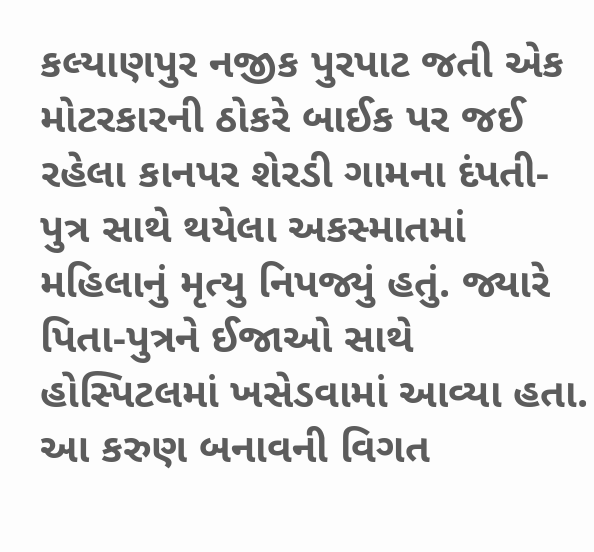કલ્યાણપુર નજીક પુરપાટ જતી એક મોટરકારની ઠોકરે બાઈક પર જઈ રહેલા કાનપર શેરડી ગામના દંપતી-પુત્ર સાથે થયેલા અકસ્માતમાં મહિલાનું મૃત્યુ નિપજ્યું હતું. જ્યારે પિતા-પુત્રને ઈજાઓ સાથે હોસ્પિટલમાં ખસેડવામાં આવ્યા હતા.
આ કરુણ બનાવની વિગત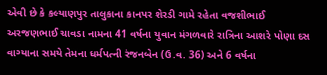એવી છે કે કલ્યાણપુર તાલુકાના કાનપર શેરડી ગામે રહેતા વજશીભાઈ અરજણભાઈ ચાવડા નામના 41 વર્ષના યુવાન મંગળવારે રાત્રિના આશરે પોણા દસ વાગ્યાના સમયે તેમના ધર્મપત્ની રંજનબેન (ઉ.વ. 36) અને 6 વર્ષના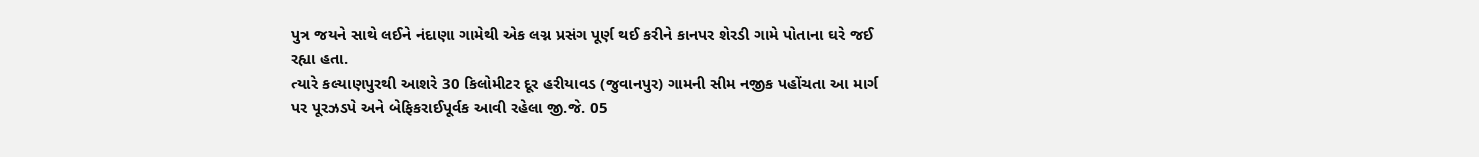પુત્ર જયને સાથે લઈને નંદાણા ગામેથી એક લગ્ન પ્રસંગ પૂર્ણ થઈ કરીને કાનપર શેરડી ગામે પોતાના ઘરે જઈ રહ્યા હતા.
ત્યારે કલ્યાણપુરથી આશરે 30 કિલોમીટર દૂર હરીયાવડ (જુવાનપુર) ગામની સીમ નજીક પહોંચતા આ માર્ગ પર પૂરઝડપે અને બેફિકરાઈપૂર્વક આવી રહેલા જી.જે. 05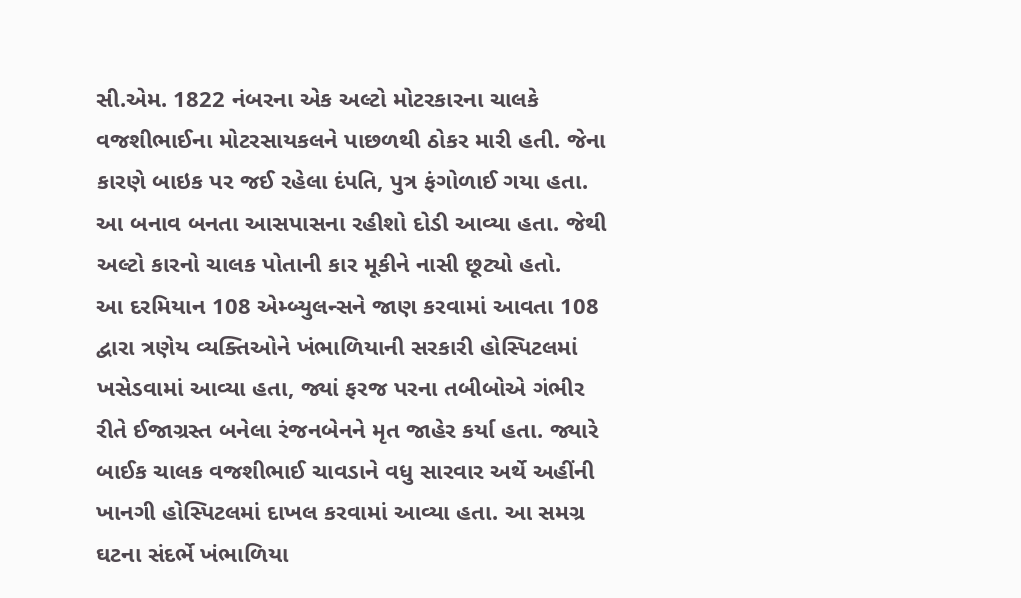સી.એમ. 1822 નંબરના એક અલ્ટો મોટરકારના ચાલકે વજશીભાઈના મોટરસાયકલને પાછળથી ઠોકર મારી હતી. જેના કારણે બાઇક પર જઈ રહેલા દંપતિ, પુત્ર ફંગોળાઈ ગયા હતા. આ બનાવ બનતા આસપાસના રહીશો દોડી આવ્યા હતા. જેથી અલ્ટો કારનો ચાલક પોતાની કાર મૂકીને નાસી છૂટ્યો હતો.
આ દરમિયાન 108 એમ્બ્યુલન્સને જાણ કરવામાં આવતા 108 દ્વારા ત્રણેય વ્યક્તિઓને ખંભાળિયાની સરકારી હોસ્પિટલમાં ખસેડવામાં આવ્યા હતા, જ્યાં ફરજ પરના તબીબોએ ગંભીર રીતે ઈજાગ્રસ્ત બનેલા રંજનબેનને મૃત જાહેર કર્યા હતા. જ્યારે બાઈક ચાલક વજશીભાઈ ચાવડાને વધુ સારવાર અર્થે અહીંની ખાનગી હોસ્પિટલમાં દાખલ કરવામાં આવ્યા હતા. આ સમગ્ર ઘટના સંદર્ભે ખંભાળિયા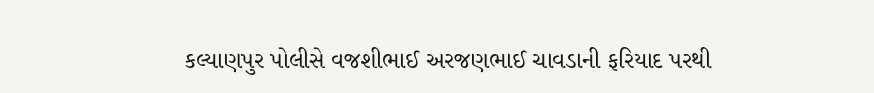કલ્યાણપુર પોલીસે વજશીભાઈ અરજણભાઈ ચાવડાની ફરિયાદ પરથી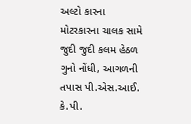અલ્ટો કારના મોટરકારના ચાલક સામે જુદી જુદી કલમ હેઠળ ગુનો નોંધી, આગળની તપાસ પી.એસ.આઈ. કે.પી.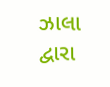ઝાલા દ્વારા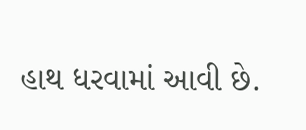હાથ ધરવામાં આવી છે.